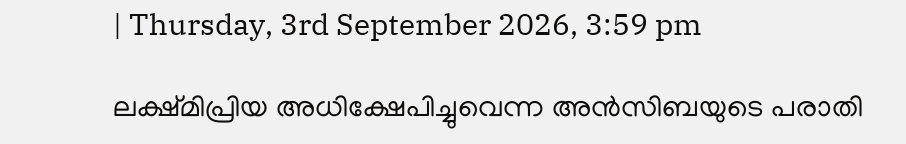| Thursday, 3rd September 2026, 3:59 pm

ലക്ഷ്മിപ്രിയ അധിക്ഷേപിച്ചുവെന്ന അന്‍സിബയുടെ പരാതി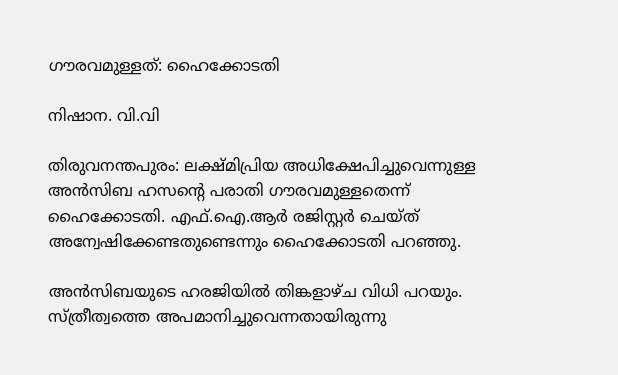ഗൗരവമുള്ളത്: ഹൈക്കോടതി

നിഷാന. വി.വി

തിരുവനന്തപുരം: ലക്ഷ്മിപ്രിയ അധിക്ഷേപിച്ചുവെന്നുള്ള അന്‍സിബ ഹസന്റെ പരാതി ഗൗരവമുള്ളതെന്ന് ഹൈക്കോടതി. എഫ്.ഐ.ആര്‍ രജിസ്റ്റര്‍ ചെയ്ത് അന്വേഷിക്കേണ്ടതുണ്ടെന്നും ഹൈക്കോടതി പറഞ്ഞു.

അന്‍സിബയുടെ ഹരജിയില്‍ തിങ്കളാഴ്ച വിധി പറയും. സ്ത്രീത്വത്തെ അപമാനിച്ചുവെന്നതായിരുന്നു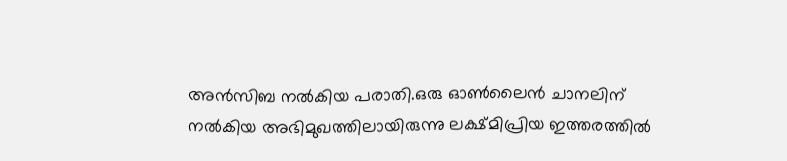അന്‍സിബ നല്‍കിയ പരാതി.ഒരു ഓണ്‍ലൈന്‍ ചാനലിന് നല്‍കിയ അഭിമുഖത്തിലായിരുന്നു ലക്ഷ്മിപ്രിയ ഇത്തരത്തില്‍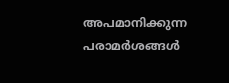അപമാനിക്കുന്ന പരാമര്‍ശങ്ങള്‍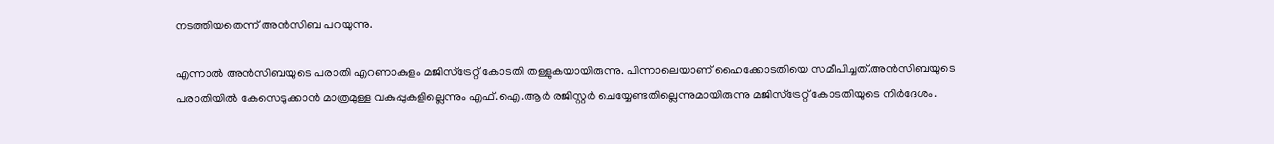നടത്തിയതെന്ന് അന്‍സിബ പറയുന്നു.

എന്നാല്‍ അന്‍സിബയുടെ പരാതി എറണാകുളം മജിസ്‌ട്രേറ്റ് കോടതി തള്ളുകയായിരുന്നു. പിന്നാലെയാണ് ഹൈക്കോടതിയെ സമീപിച്ചത്.അന്‍സിബയുടെ പരാതിയില്‍ കേസെടുക്കാന്‍ മാത്രമുള്ള വകുപ്പുകളില്ലെന്നും എഫ്.ഐ.ആര്‍ രജിസ്റ്റര്‍ ചെയ്യേണ്ടതില്ലെന്നുമായിരുന്നു മജിസ്‌ട്രേറ്റ് കോടതിയുടെ നിര്‍ദേശം.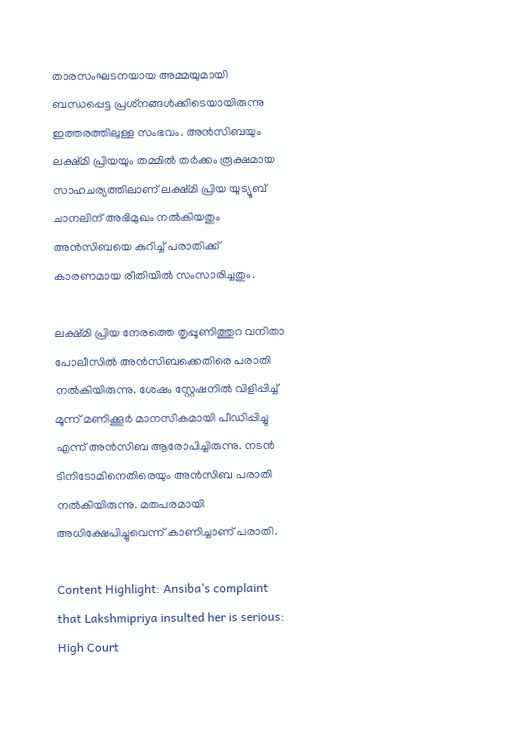താരസംഘടനയായ അമ്മയുമായി ബന്ധപ്പെട്ട പ്രശ്‌നങ്ങള്‍ക്കിടെയായിരുന്നു ഇത്തരത്തിലുള്ള സംഭവം. അന്‍സിബയും ലക്ഷ്മി പ്രിയയും തമ്മില്‍ തര്‍ക്കം രൂക്ഷമായ സാഹചര്യത്തിലാണ് ലക്ഷ്മി പ്രിയ യുട്യൂബ് ചാനലിന് അഭിമുഖം നല്‍കിയതും അന്‍സിബയെ കുറിച്ച് പരാതിക്ക് കാരണമായ രീതിയില്‍ സംസാരിച്ചതും.

ലക്ഷ്മി പ്രിയ നേരത്തെ തൃപ്പൂണിത്തുറ വനിതാ പോലീസില്‍ അന്‍സിബക്കെതിരെ പരാതി നല്‍കിയിരുന്നു. ശേഷം സ്റ്റേഷനില്‍ വിളിപ്പിച്ച് മൂന്ന് മണിക്കൂര്‍ മാനസികമായി പീഡിപ്പിച്ചു എന്ന് അന്‍സിബ ആരോപിച്ചിരുന്നു. നടന്‍ ടിനിടോമിനെതിരെയും അന്‍സിബ പരാതി നല്‍കിയിരുന്നു. മതപരമായി അധിക്ഷേപിച്ചുവെന്ന് കാണിച്ചാണ് പരാതി.

Content Highlight: Ansiba’s complaint that Lakshmipriya insulted her is serious: High Court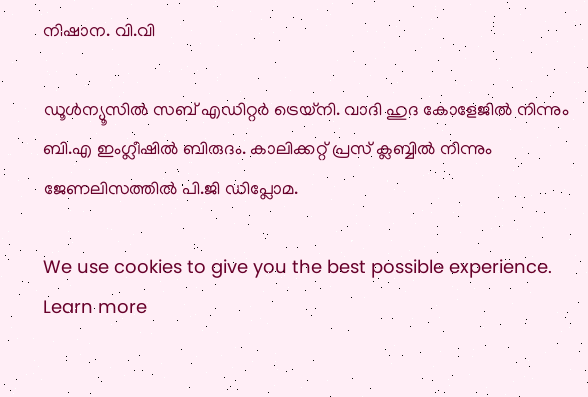നിഷാന. വി.വി

ഡൂള്‍ന്യൂസില്‍ സബ് എഡിറ്റര്‍ ട്രെയ്‌നി. വാദി ഹുദ കോളേജില്‍ നിന്നും ബി.എ ഇംഗ്ലീഷില്‍ ബിരുദം. കാലിക്കറ്റ് പ്രസ് ക്ലബ്ബില്‍ നിന്നും ജേണലിസത്തില്‍ പി.ജി ഡിപ്ലോമ.

We use cookies to give you the best possible experience. Learn more